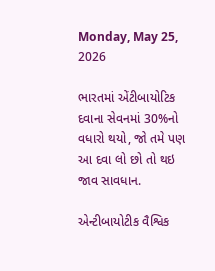Monday, May 25, 2026

ભારતમાં એંટીબાયોટિક દવાના સેવનમાં 30%નો વધારો થયો, જો તમે પણ આ દવા લો છો તો થઇ જાવ સાવધાન.

એન્ટીબાયોટીક વૈશ્વિક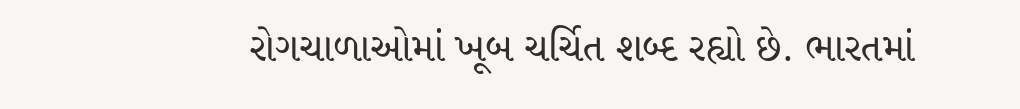રોગચાળાઓમાં ખૂબ ચર્ચિત શબ્દ રહ્યો છે. ભારતમાં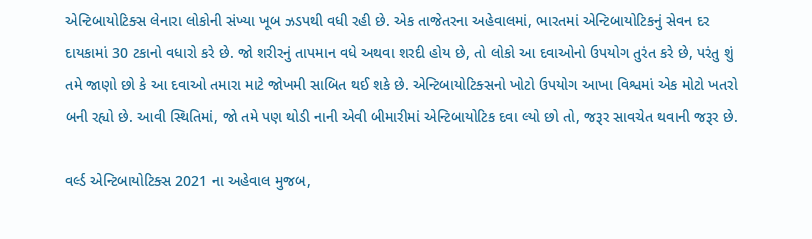એન્ટિબાયોટિક્સ લેનારા લોકોની સંખ્યા ખૂબ ઝડપથી વધી રહી છે. એક તાજેતરના અહેવાલમાં, ભારતમાં એન્ટિબાયોટિકનું સેવન દર દાયકામાં 30 ટકાનો વધારો કરે છે. જો શરીરનું તાપમાન વધે અથવા શરદી હોય છે, તો લોકો આ દવાઓનો ઉપયોગ તુરંત કરે છે, પરંતુ શું તમે જાણો છો કે આ દવાઓ તમારા માટે જોખમી સાબિત થઈ શકે છે. એન્ટિબાયોટિક્સનો ખોટો ઉપયોગ આખા વિશ્વમાં એક મોટો ખતરો બની રહ્યો છે. આવી સ્થિતિમાં, જો તમે પણ થોડી નાની એવી બીમારીમાં એન્ટિબાયોટિક દવા લ્યો છો તો, જરૂર સાવચેત થવાની જરૂર છે.

વર્લ્ડ એન્ટિબાયોટિક્સ 2021 ના અહેવાલ મુજબ,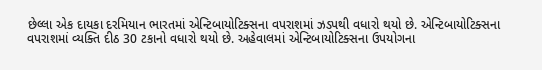છેલ્લા એક દાયકા દરમિયાન ભારતમાં એન્ટિબાયોટિક્સના વપરાશમાં ઝડપથી વધારો થયો છે. એન્ટિબાયોટિક્સના વપરાશમાં વ્યક્તિ દીઠ 30 ટકાનો વધારો થયો છે. અહેવાલમાં એન્ટિબાયોટિક્સના ઉપયોગના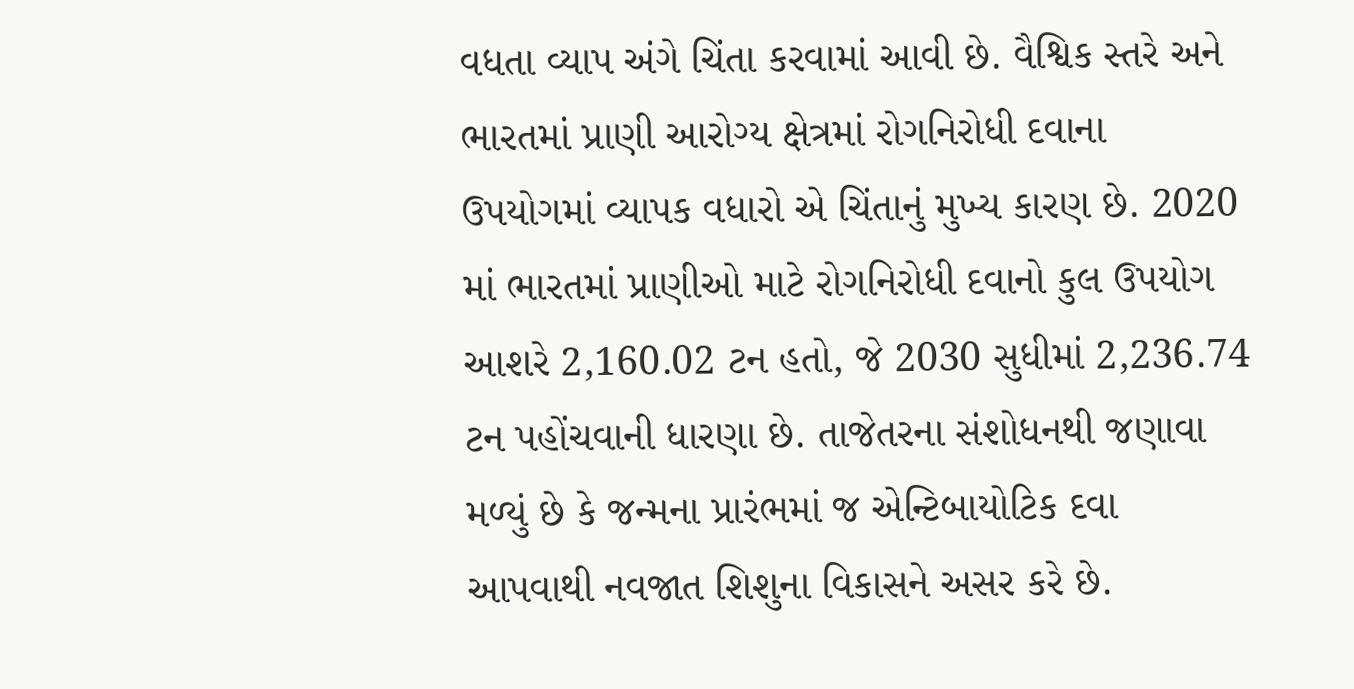વધતા વ્યાપ અંગે ચિંતા કરવામાં આવી છે. વૈશ્વિક સ્તરે અને ભારતમાં પ્રાણી આરોગ્ય ક્ષેત્રમાં રોગનિરોધી દવાના ઉપયોગમાં વ્યાપક વધારો એ ચિંતાનું મુખ્ય કારણ છે. 2020 માં ભારતમાં પ્રાણીઓ માટે રોગનિરોધી દવાનો કુલ ઉપયોગ આશરે 2,160.02 ટન હતો, જે 2030 સુધીમાં 2,236.74 ટન પહોંચવાની ધારણા છે. તાજેતરના સંશોધનથી જણાવા મળ્યું છે કે જન્મના પ્રારંભમાં જ એન્ટિબાયોટિક દવા આપવાથી નવજાત શિશુના વિકાસને અસર કરે છે.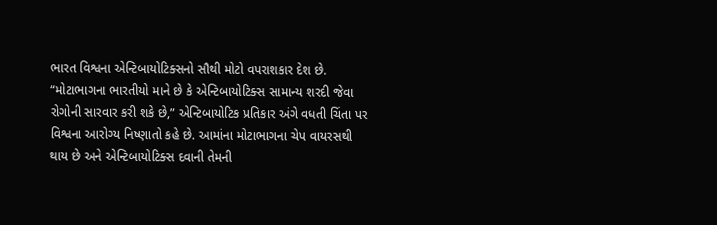ભારત વિશ્વના એન્ટિબાયોટિક્સનો સૌથી મોટો વપરાશકાર દેશ છે. “મોટાભાગના ભારતીયો માને છે કે એન્ટિબાયોટિક્સ સામાન્ય શરદી જેવા રોગોની સારવાર કરી શકે છે,” એન્ટિબાયોટિક પ્રતિકાર અંગે વધતી ચિંતા પર વિશ્વના આરોગ્ય નિષ્ણાતો કહે છે. આમાંના મોટાભાગના ચેપ વાયરસથી થાય છે અને એન્ટિબાયોટિક્સ દવાની તેમની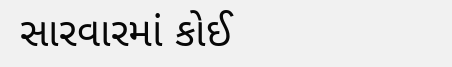સારવારમાં કોઈ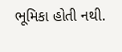ભૂમિકા હોતી નથી.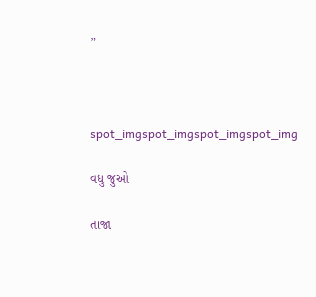”



spot_imgspot_imgspot_imgspot_img

વધુ જુઓ

તાજા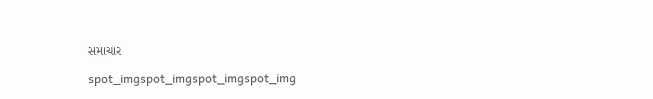સમાચાર

spot_imgspot_imgspot_imgspot_img